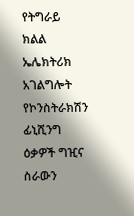የትግራይ ክልል ኤሌክትሪክ አገልግሎት የኮንስትራክሽን ፊኒሺንግ ዕቃዎች ግዢና ስራውን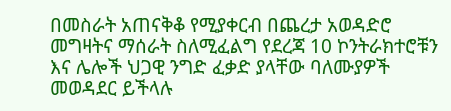በመስራት አጠናቅቆ የሚያቀርብ በጨረታ አወዳድሮ መግዛትና ማሰራት ስለሚፈልግ የደረጃ 10 ኮንትራክተሮቹን እና ሌሎች ህጋዊ ንግድ ፈቃድ ያላቸው ባለሙያዎች መወዳደር ይችላሉ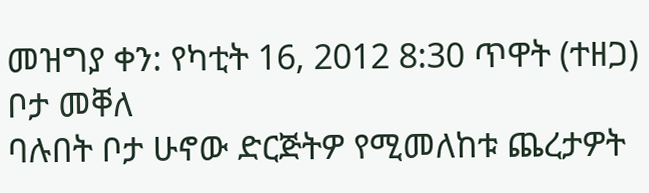መዝግያ ቀን: የካቲት 16, 2012 8:30 ጥዋት (ተዘጋ)
ቦታ መቐለ
ባሉበት ቦታ ሁኖው ድርጅትዎ የሚመለከቱ ጨረታዎት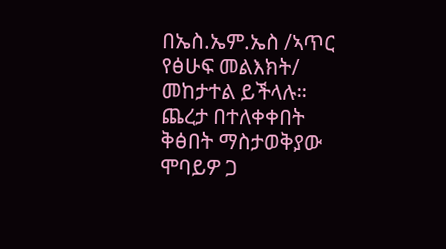በኤስ.ኤም.ኤስ /ኣጥር የፅሁፍ መልእክት/ መከታተል ይችላሉ።
ጨረታ በተለቀቀበት ቅፅበት ማስታወቅያው ሞባይዎ ጋ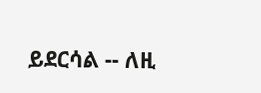ይደርሳል -- ለዚ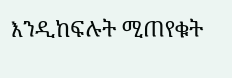እንዲከፍሉት ሚጠየቁት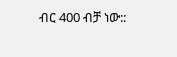ብር 400 ብቻ ነው::